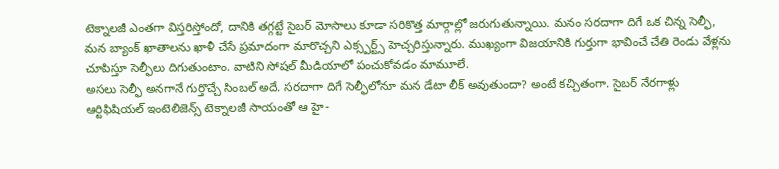టెక్నాలజీ ఎంతగా విస్తరిస్తోందో, దానికి తగ్గట్టే సైబర్ మోసాలు కూడా సరికొత్త మార్గాల్లో జరుగుతున్నాయి. మనం సరదాగా దిగే ఒక చిన్న సెల్ఫీ, మన బ్యాంక్ ఖాతాలను ఖాళీ చేసే ప్రమాదంగా మారొచ్చని ఎక్స్పర్ట్స్ హెచ్చరిస్తున్నారు. ముఖ్యంగా విజయానికి గుర్తుగా భావించే చేతి రెండు వేళ్లను చూపిస్తూ సెల్ఫీలు దిగుతుంటాం. వాటిని సోషల్ మీడియాలో పంచుకోవడం మామూలే.
అసలు సెల్ఫీ అనగానే గుర్తొచ్చే సింబల్ అదే. సరదాగా దిగే సెల్ఫీలోనూ మన డేటా లీక్ అవుతుందా? అంటే కచ్చితంగా. సైబర్ నేరగాళ్లు ఆర్టిఫిషియల్ ఇంటెలిజెన్స్ టెక్నాలజీ సాయంతో ఆ హై-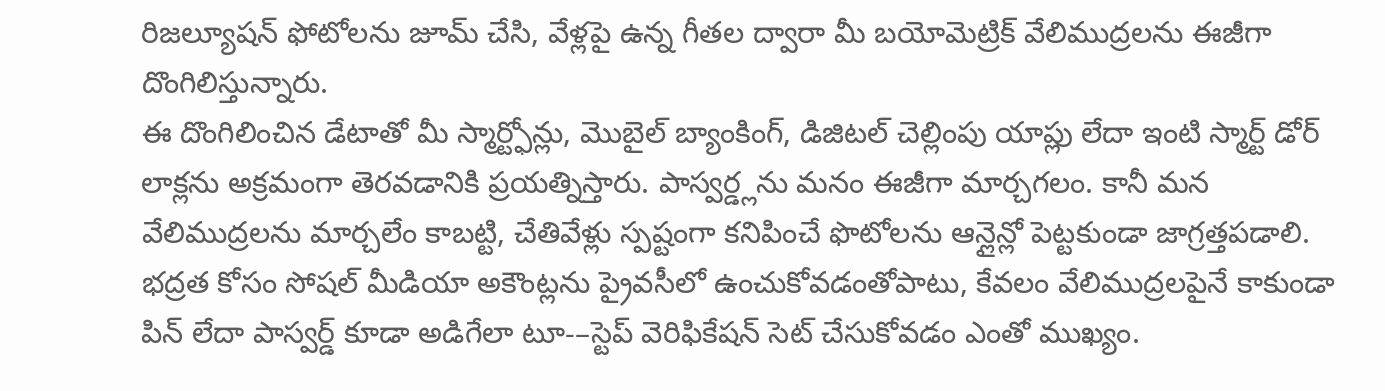రిజల్యూషన్ ఫోటోలను జూమ్ చేసి, వేళ్లపై ఉన్న గీతల ద్వారా మీ బయోమెట్రిక్ వేలిముద్రలను ఈజీగా దొంగిలిస్తున్నారు.
ఈ దొంగిలించిన డేటాతో మీ స్మార్ట్ఫోన్లు, మొబైల్ బ్యాంకింగ్, డిజిటల్ చెల్లింపు యాప్లు లేదా ఇంటి స్మార్ట్ డోర్ లాక్లను అక్రమంగా తెరవడానికి ప్రయత్నిస్తారు. పాస్వర్డ్లను మనం ఈజీగా మార్చగలం. కానీ మన వేలిముద్రలను మార్చలేం కాబట్టి, చేతివేళ్లు స్పష్టంగా కనిపించే ఫొటోలను ఆన్లైన్లో పెట్టకుండా జాగ్రత్తపడాలి. భద్రత కోసం సోషల్ మీడియా అకౌంట్లను ప్రైవసీలో ఉంచుకోవడంతోపాటు, కేవలం వేలిముద్రలపైనే కాకుండా పిన్ లేదా పాస్వర్డ్ కూడా అడిగేలా టూ-–స్టెప్ వెరిఫికేషన్ సెట్ చేసుకోవడం ఎంతో ముఖ్యం.